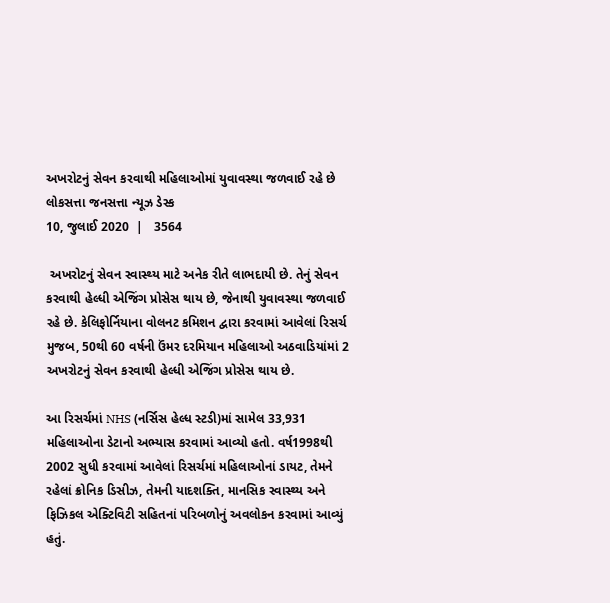અખરોટનું સેવન કરવાથી મહિલાઓમાં યુવાવસ્થા જળવાઈ રહે છે
લોકસત્તા જનસત્તા ન્યૂઝ ડેસ્ક
10, જુલાઈ 2020  |   3564

 અખરોટનું સેવન સ્વાસ્થ્ય માટે અનેક રીતે લાભદાયી છે. તેનું સેવન કરવાથી હેલ્ધી એજિંગ પ્રોસેસ થાય છે, જેનાથી યુવાવસ્થા જળવાઈ રહે છે. કેલિફોર્નિયાના વોલનટ કમિશન દ્વારા કરવામાં આવેલાં રિસર્ચ મુજબ, 50થી 60 વર્ષની ઉંમર દરમિયાન મહિલાઓ અઠવાડિયાંમાં 2 અખરોટનું સેવન કરવાથી હેલ્ધી એજિંગ પ્રોસેસ થાય છે.

આ રિસર્ચમાં NHS (નર્સિસ હેલ્ધ સ્ટડી)માં સામેલ 33,931 મહિલાઓના ડેટાનો અભ્યાસ કરવામાં આવ્યો હતો. વર્ષ1998થી 2002 સુધી કરવામાં આવેલાં રિસર્ચમાં મહિલાઓનાં ડાયટ, તેમને રહેલાં ક્રોનિક ડિસીઝ, તેમની યાદશક્તિ, માનસિક સ્વાસ્થ્ય અને ફિઝિકલ એક્ટિવિટી સહિતનાં પરિબળોનું અવલોકન કરવામાં આવ્યું હતું.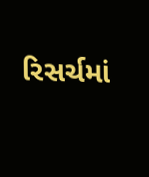રિસર્ચમાં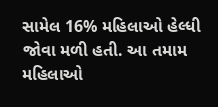સામેલ 16% મહિલાઓ હેલ્ધી જોવા મળી હતી. આ તમામ મહિલાઓ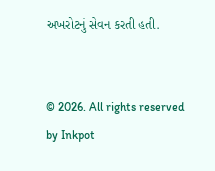અખરોટનું સેવન કરતી હતી.


© 2026. All rights reserved by Inkpot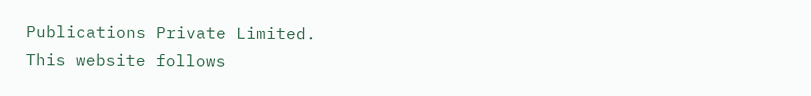Publications Private Limited.
This website follows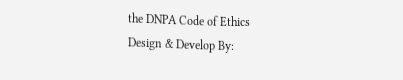the DNPA Code of Ethics
Design & Develop By: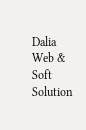Dalia Web & Soft Solution